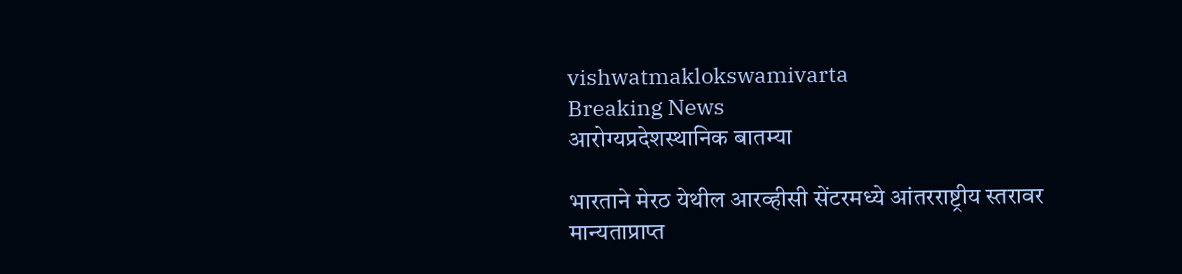vishwatmaklokswamivarta
Breaking News
आरोग्यप्रदेशस्थानिक बातम्या

भारताने मेरठ येथील आरव्हीसी सेंटरमध्ये आंतरराष्ट्रीय स्तरावर मान्यताप्राप्त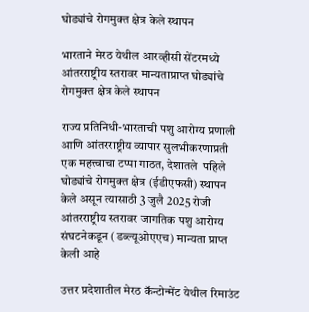घोड्यांचे रोगमुक्त क्षेत्र केले स्थापन

भारताने मेरठ येथील आरव्हीसी सेंटरमध्ये आंतरराष्ट्रीय स्तरावर मान्यताप्राप्त घोड्यांचे रोगमुक्त क्षेत्र केले स्थापन

राज्य प्रतिनिधी-भारताची पशु आरोग्य प्रणाली आणि आंतरराष्ट्रीय व्यापार सुलभीकरणाप्रती एक महत्त्वाचा टप्पा गाठत, देशातले  पहिले घोड्यांचे रोगमुक्त क्षेत्र (ईडीएफसी) स्थापन केले असून त्यासाठी 3 जुलै 2025 रोजी आंतरराष्ट्रीय स्तरावर जागतिक पशु आरोग्य संघटनेकडून (डब्ल्यूओएएच) मान्यता प्राप्त केली आहे

उत्तर प्रदेशातील मेरठ कॅन्टोन्मेंट येथील रिमाउंट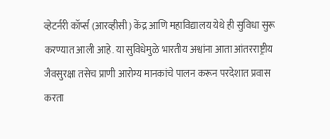व्हेटर्नरी कॉर्प्स (आरव्हीसी) केंद्र आणि महाविद्यालय येथे ही सुविधा सुरू करण्यात आली आहे. या सुविधेमुळे भारतीय अश्वांना आता आंतरराष्ट्रीय जैवसुरक्षा तसेच प्राणी आरोग्य मानकांचे पालन करून परदेशात प्रवास करता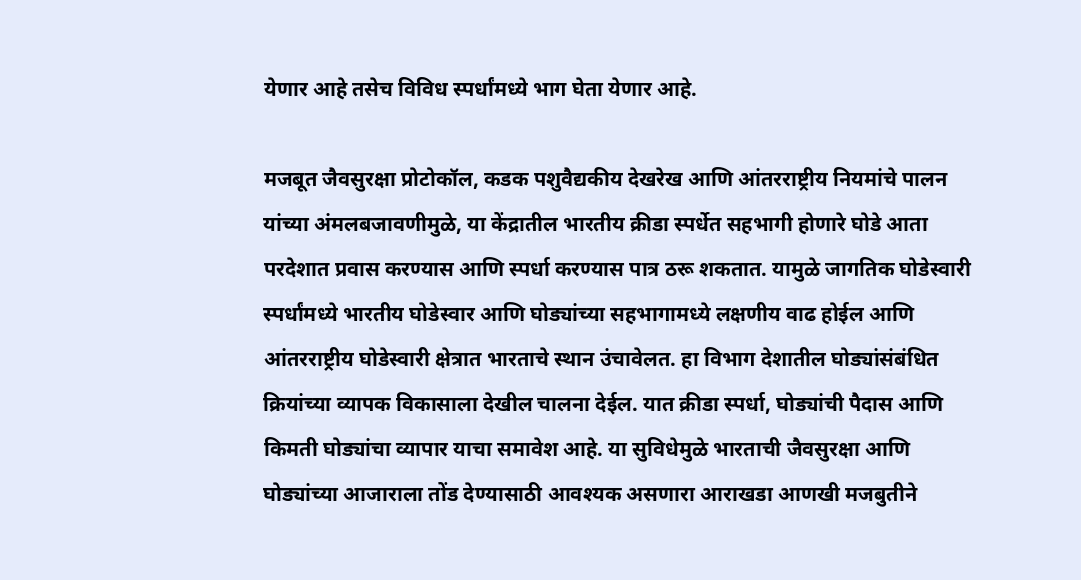येणार आहे तसेच विविध स्पर्धांमध्ये भाग घेता येणार आहे.

मजबूत जैवसुरक्षा प्रोटोकॉल, कडक पशुवैद्यकीय देखरेख आणि आंतरराष्ट्रीय नियमांचे पालन यांच्या अंमलबजावणीमुळे, या केंद्रातील भारतीय क्रीडा स्पर्धेत सहभागी होणारे घोडे आता परदेशात प्रवास करण्यास आणि स्पर्धा करण्यास पात्र ठरू शकतात. यामुळे जागतिक घोडेस्वारी स्पर्धांमध्ये भारतीय घोडेस्वार आणि घोड्यांच्या सहभागामध्ये लक्षणीय वाढ होईल आणि आंतरराष्ट्रीय घोडेस्वारी क्षेत्रात भारताचे स्थान उंचावेलत. हा विभाग देशातील घोड्यांसंबंधित क्रियांच्या व्यापक विकासाला देखील चालना देईल. यात क्रीडा स्पर्धा, घोड्यांची पैदास आणि किमती घोड्यांचा व्यापार याचा समावेश आहे. या सुविधेमुळे भारताची जैवसुरक्षा आणि घोड्यांच्या आजाराला तोंड देण्यासाठी आवश्यक असणारा आराखडा आणखी मजबुतीने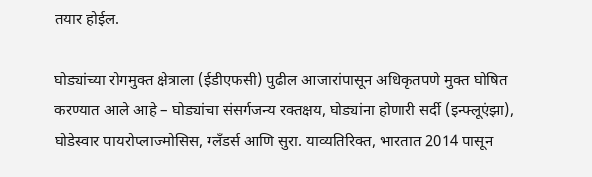तयार होईल.

घोड्यांच्या रोगमुक्त क्षेत्राला (ईडीएफसी) पुढील आजारांपासून अधिकृतपणे मुक्त घोषित करण्यात आले आहे – घोड्यांचा संसर्गजन्य रक्तक्षय, घोड्यांना होणारी सर्दी (इन्फ्लूएंझा), घोडेस्वार पायरोप्लाज्मोसिस, ग्लँडर्स आणि सुरा. याव्यतिरिक्त, भारतात 2014 पासून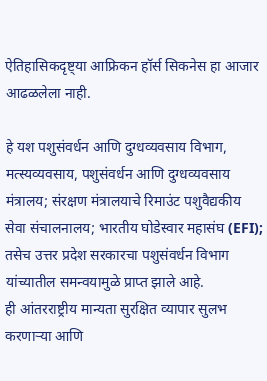ऐतिहासिकदृष्ट्या आफ्रिकन हॉर्स सिकनेस हा आजार आढळलेला नाही.

हे यश पशुसंवर्धन आणि दुग्धव्यवसाय विभाग, मत्स्यव्यवसाय, पशुसंवर्धन आणि दुग्धव्यवसाय मंत्रालय; संरक्षण मंत्रालयाचे रिमाउंट पशुवैद्यकीय सेवा संचालनालय; भारतीय घोडेस्वार महासंघ (EFI); तसेच उत्तर प्रदेश सरकारचा पशुसंवर्धन विभाग यांच्यातील समन्वयामुळे प्राप्त झाले आहे.
ही आंतरराष्ट्रीय मान्यता सुरक्षित व्यापार सुलभ करणाऱ्या आणि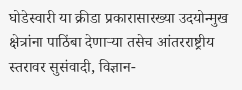घोडेस्वारी या क्रीडा प्रकारासारख्या उदयोन्मुख क्षेत्रांना पाठिंबा देणाऱ्या तसेच आंतरराष्ट्रीय स्तरावर सुसंवादी, विज्ञान-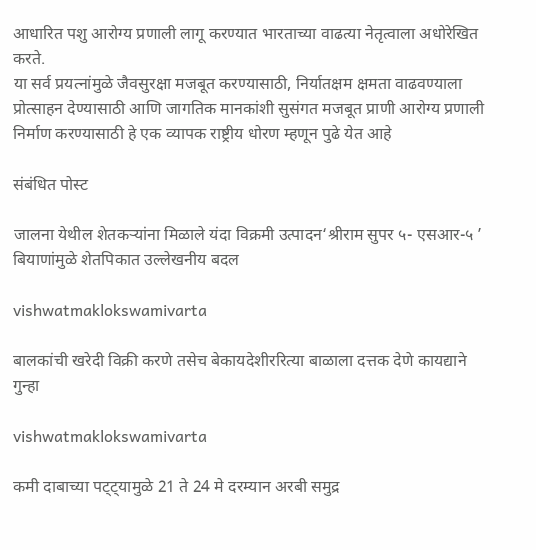आधारित पशु आरोग्य प्रणाली लागू करण्यात भारताच्या वाढत्या नेतृत्वाला अधोरेखित करते.
या सर्व प्रयत्नांमुळे जैवसुरक्षा मजबूत करण्यासाठी, निर्यातक्षम क्षमता वाढवण्याला प्रोत्साहन देण्यासाठी आणि जागतिक मानकांशी सुसंगत मजबूत प्राणी आरोग्य प्रणाली निर्माण करण्यासाठी हे एक व्यापक राष्ट्रीय धोरण म्हणून पुढे येत आहे

संबंधित पोस्ट

जालना येथील शेतकऱ्यांना मिळाले यंदा विक्रमी उत्पादन‘श्रीराम सुपर ५- एसआर-५ ’ बियाणांमुळे शेतपिकात उल्लेखनीय बदल

vishwatmaklokswamivarta

बालकांची खरेदी विक्री करणे तसेच बेकायदेशीररित्या बाळाला दत्तक देणे कायद्याने गुन्हा

vishwatmaklokswamivarta

कमी दाबाच्या पट्ट्यामुळे 21 ते 24 मे दरम्यान अरबी समुद्र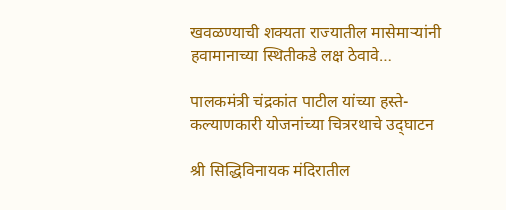खवळण्याची शक्यता राज्यातील मासेमाऱ्यांनी हवामानाच्या स्थितीकडे लक्ष ठेवावे…

पालकमंत्री चंद्रकांत पाटील यांच्या हस्ते-कल्याणकारी योजनांच्या ‍चित्ररथाचे उद्‌घाटन

श्री सिद्धिविनायक मंदिरातील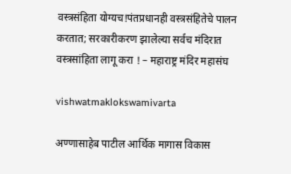वस्त्रसंहिता योग्यच!पंतप्रधानही वस्त्रसंहितेचे पालन करतात; सरकारीकरण झालेल्या सर्वच मंदिरात वस्त्रसांहिता लागू करा ! – महाराष्ट्र मंदिर महासंघ

vishwatmaklokswamivarta

अण्णासाहेब पाटील आर्थिक मागास विकास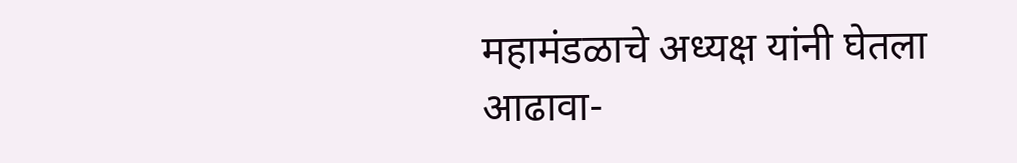महामंडळाचे अध्यक्ष यांनी घेतला आढावा-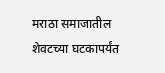मराठा समाजातील शेवटच्या घटकापर्यंत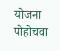योजना पोहोचवा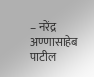– नरेंद्र अण्णासाहेब पाटील